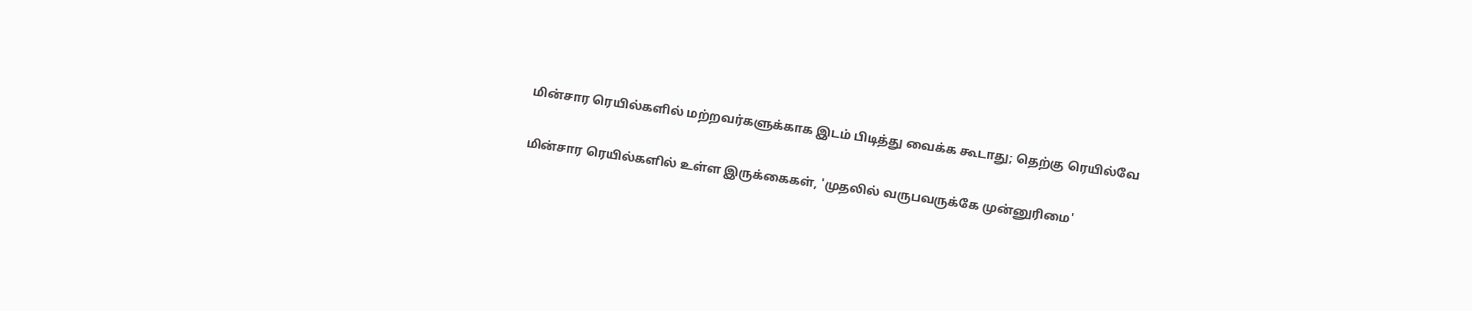மின்சார ரெயில்களில் மற்றவர்களுக்காக இடம் பிடித்து வைக்க கூடாது; தெற்கு ரெயில்வே

மின்சார ரெயில்களில் உள்ள இருக்கைகள், 'முதலில் வருபவருக்கே முன்னுரிமை'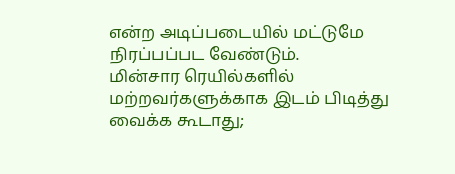என்ற அடிப்படையில் மட்டுமே நிரப்பப்பட வேண்டும்.
மின்சார ரெயில்களில் மற்றவர்களுக்காக இடம் பிடித்து வைக்க கூடாது;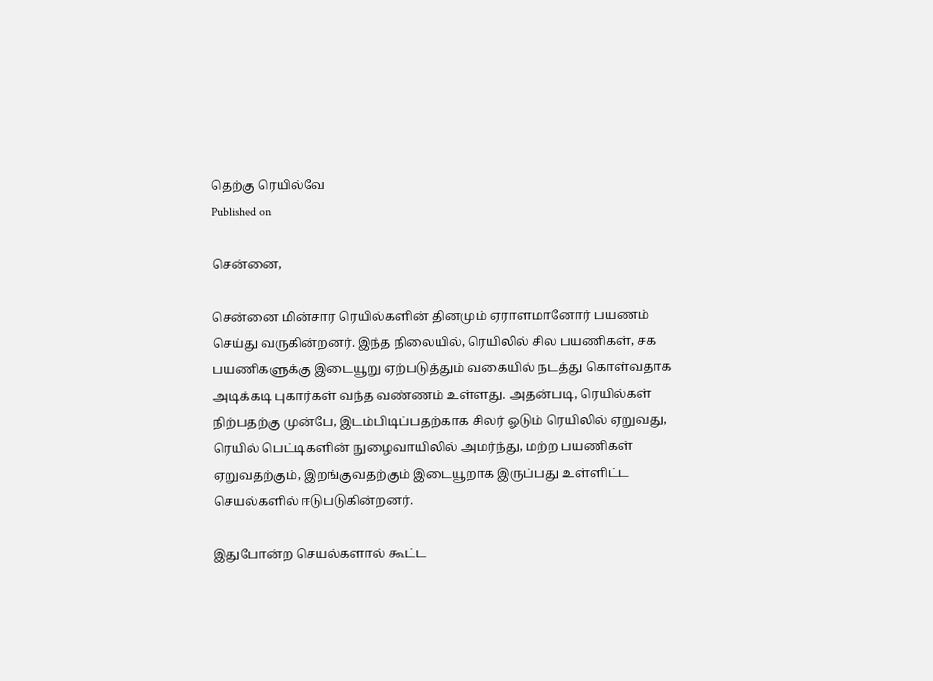தெற்கு ரெயில்வே
Published on

சென்னை,

சென்னை மின்சார ரெயில்களின் தினமும் ஏராளமானோர் பயணம் செய்து வருகின்றனர். இந்த நிலையில், ரெயிலில் சில பயணிகள், சக பயணிகளுக்கு இடையூறு ஏற்படுத்தும் வகையில் நடத்து கொள்வதாக அடிக்கடி புகார்கள் வந்த வண்ணம் உள்ளது. அதன்படி, ரெயில்கள் நிற்பதற்கு முன்பே, இடம்பிடிப்பதற்காக சிலர் ஓடும் ரெயிலில் ஏறுவது, ரெயில் பெட்டிகளின் நுழைவாயிலில் அமர்ந்து, மற்ற பயணிகள் ஏறுவதற்கும், இறங்குவதற்கும் இடையூறாக இருப்பது உள்ளிட்ட செயல்களில் ஈடுபடுகின்றனர்.

இதுபோன்ற செயல்களால் கூட்ட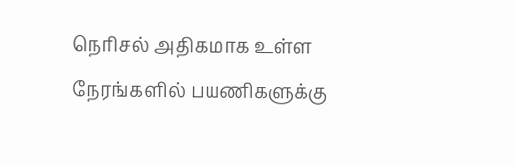நெரிசல் அதிகமாக உள்ள நேரங்களில் பயணிகளுக்கு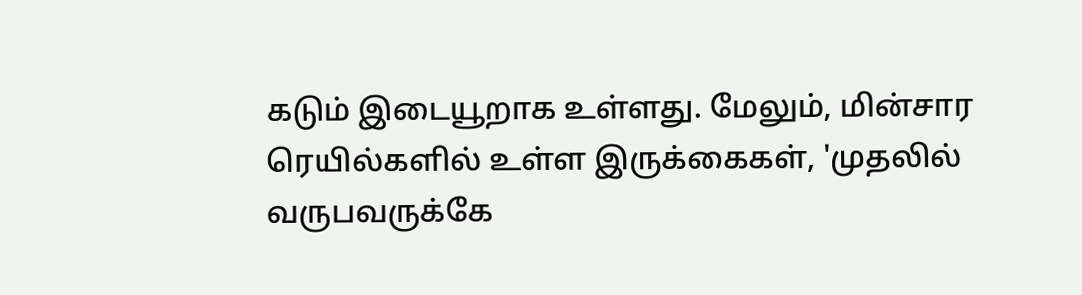கடும் இடையூறாக உள்ளது. மேலும், மின்சார ரெயில்களில் உள்ள இருக்கைகள், 'முதலில் வருபவருக்கே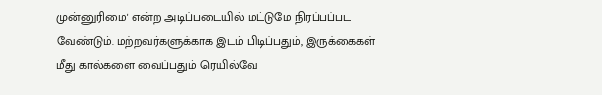முன்னுரிமை' என்ற அடிப்படையில் மட்டுமே நிரப்பப்பட வேண்டும். மற்றவர்களுக்காக இடம் பிடிப்பதும், இருக்கைகள் மீது கால்களை வைப்பதும் ரெயில்வே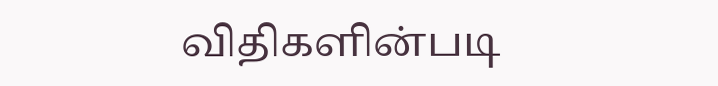விதிகளின்படி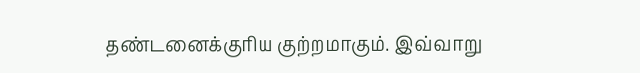தண்டனைக்குரிய குற்றமாகும். இவ்வாறு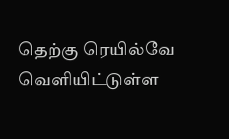தெற்கு ரெயில்வே வெளியிட்டுள்ள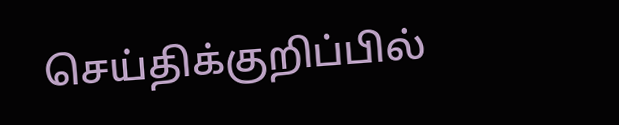செய்திக்குறிப்பில்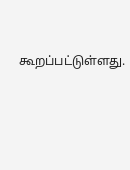கூறப்பட்டுள்ளது.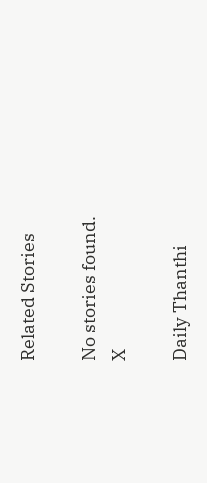Related Stories

No stories found.
X

Daily Thanthi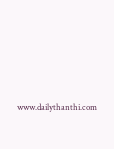www.dailythanthi.com